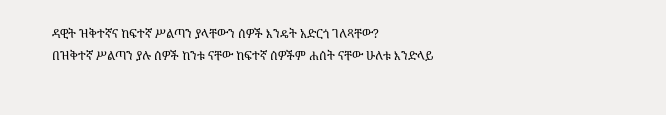ዳዊት ዝቅተኛና ከፍተኛ ሥልጣን ያላቸውን ሰዎች እንዴት አድርጎ ገለጻቸው?
በዝቅተኛ ሥልጣን ያሉ ሰዎች ከንቱ ናቸው ከፍተኛ ሰዎችም ሐሰት ናቸው ሁለቱ እንድላይ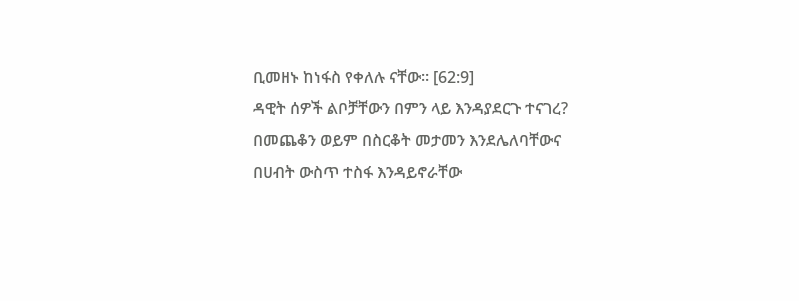ቢመዘኑ ከነፋስ የቀለሉ ናቸው። [62:9]
ዳዊት ሰዎች ልቦቻቸውን በምን ላይ እንዳያደርጉ ተናገረ?
በመጨቆን ወይም በስርቆት መታመን እንደሌለባቸውና በሀብት ውስጥ ተስፋ እንዳይኖራቸው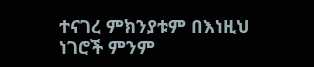ተናገረ ምክንያቱም በእነዚህ ነገሮች ምንም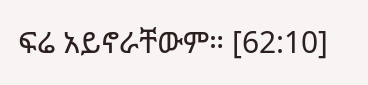ፍሬ አይኖራቸውም። [62:10]